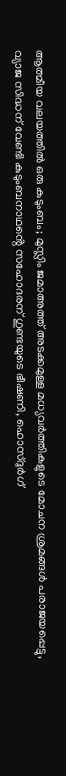ആത്മീയ വലയത്തിൽ ഒരു കുടുംബം; മുസ്ലിം ജമാഅത്ത് അടക്കമുള്ള മധ്യവർത്തികളുടെ മോചന ശ്രമങ്ങൾ പരാജയപ്പെട്ടു, വ്യാജ സിദ്ധന് വേണ്ടി കുടുംബനാഥൻ്റെ സഹോദരന് ഗുണ്ടയുടെ ഭീഷണി, ഹൊസ്ദുർഗ്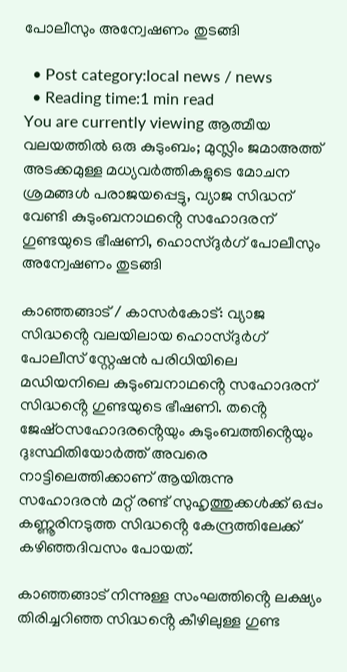പോലീസും അന്വേഷണം തുടങ്ങി

  • Post category:local news / news
  • Reading time:1 min read
You are currently viewing ആത്മീയ വലയത്തിൽ ഒരു കുടുംബം; മുസ്ലിം ജമാഅത്ത് അടക്കമുള്ള മധ്യവർത്തികളുടെ മോചന ശ്രമങ്ങൾ പരാജയപ്പെട്ടു, വ്യാജ സിദ്ധന് വേണ്ടി കുടുംബനാഥൻ്റെ സഹോദരന് ഗുണ്ടയുടെ ഭീഷണി, ഹൊസ്ദുർഗ് പോലീസും അന്വേഷണം തുടങ്ങി

കാഞ്ഞങ്ങാട് / കാസർകോട്: വ്യാജ സിദ്ധൻ്റെ വലയിലായ ഹൊസ്ദുർഗ് പോലീസ് സ്റ്റേഷൻ പരിധിയിലെ മഡിയനിലെ കുടുംബനാഥൻ്റെ സഹോദരന് സിദ്ധൻ്റെ ഗുണ്ടയുടെ ഭീഷണി. തൻ്റെ ജേഷ്‌ഠസഹോദരൻ്റെയും കുടുംബത്തിൻ്റെയും ദുഃസ്ഥിതിയോർത്ത് അവരെ നാട്ടിലെത്തിക്കാണ് ആയിരുന്നു സഹോദരൻ മറ്റ് രണ്ട് സുഹൃത്തുക്കൾക്ക് ഒപ്പം കണ്ണൂരിനടുത്ത സിദ്ധൻ്റെ കേന്ദ്രത്തിലേക്ക് കഴിഞ്ഞദിവസം പോയത്.

കാഞ്ഞങ്ങാട് നിന്നുള്ള സംഘത്തിൻ്റെ ലക്ഷ്യം തിരിച്ചറിഞ്ഞ സിദ്ധൻ്റെ കീഴിലുള്ള ഗുണ്ട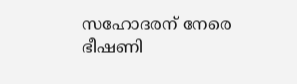സഹോദരന് നേരെ ഭീഷണി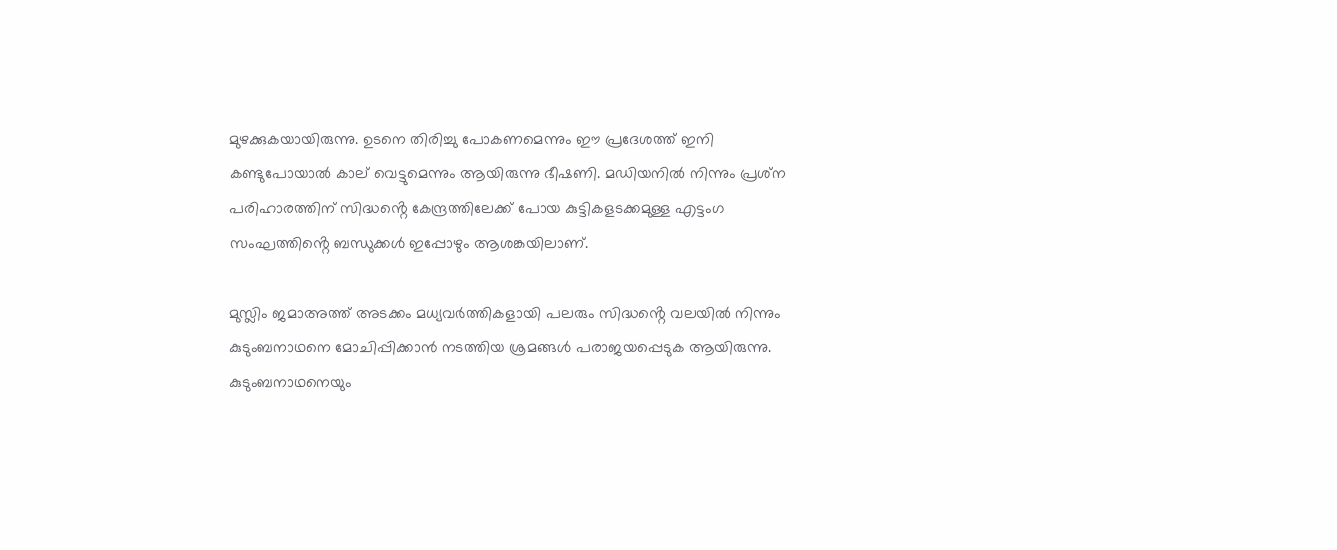മുഴക്കുകയായിരുന്നു. ഉടനെ തിരിച്ചു പോകണമെന്നും ഈ പ്രദേശത്ത് ഇനി കണ്ടുപോയാൽ കാല് വെട്ടുമെന്നും ആയിരുന്നു ഭീഷണി. മഡിയനിൽ നിന്നും പ്രശ്‌ന പരിഹാരത്തിന് സിദ്ധൻ്റെ കേന്ദ്രത്തിലേക്ക് പോയ കുട്ടികളടക്കമുള്ള എട്ടംഗ സംഘത്തിൻ്റെ ബന്ധുക്കൾ ഇപ്പോഴും ആശങ്കയിലാണ്.

മുസ്ലിം ജമാഅത്ത് അടക്കം മധ്യവർത്തികളായി പലരും സിദ്ധൻ്റെ വലയിൽ നിന്നും കുടുംബനാഥനെ മോചിപ്പിക്കാൻ നടത്തിയ ശ്രമങ്ങൾ പരാജയപ്പെടുക ആയിരുന്നു. കുടുംബനാഥനെയും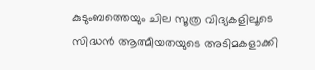കുടുംബത്തെയും ചില സൂത്ര വിദ്യകളിലൂടെ സിദ്ധൻ ആത്മീയതയുടെ അടിമകളാക്കി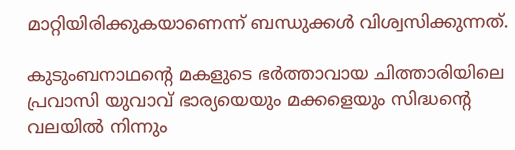മാറ്റിയിരിക്കുകയാണെന്ന് ബന്ധുക്കൾ വിശ്വസിക്കുന്നത്.

കുടുംബനാഥൻ്റെ മകളുടെ ഭർത്താവായ ചിത്താരിയിലെ പ്രവാസി യുവാവ് ഭാര്യയെയും മക്കളെയും സിദ്ധൻ്റെ വലയിൽ നിന്നും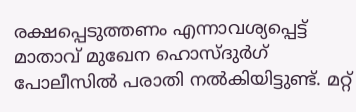രക്ഷപ്പെടുത്തണം എന്നാവശ്യപ്പെട്ട് മാതാവ് മുഖേന ഹൊസ്ദുർഗ് പോലീസിൽ പരാതി നൽകിയിട്ടുണ്ട്. മറ്റ്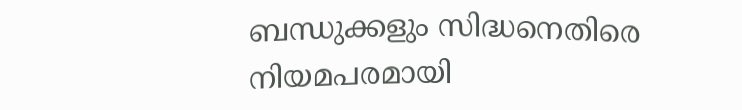ബന്ധുക്കളും സിദ്ധനെതിരെ നിയമപരമായി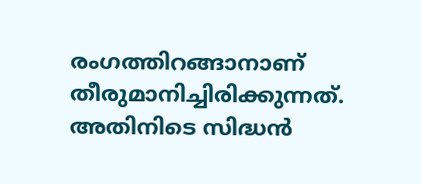രംഗത്തിറങ്ങാനാണ് തീരുമാനിച്ചിരിക്കുന്നത്. അതിനിടെ സിദ്ധൻ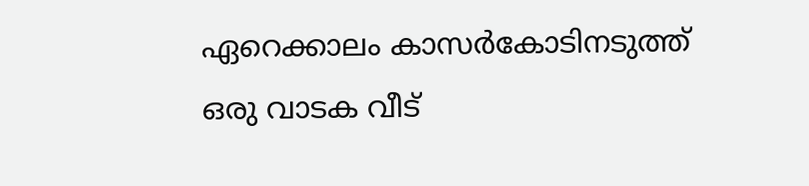ഏറെക്കാലം കാസർകോടിനടുത്ത് ഒരു വാടക വീട്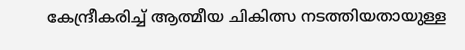കേന്ദ്രീകരിച്ച് ആത്മീയ ചികിത്സ നടത്തിയതായുള്ള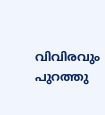വിവിരവും പുറത്തു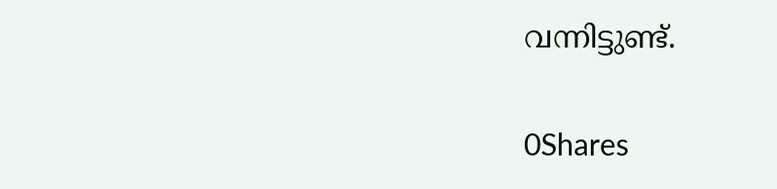വന്നിട്ടുണ്ട്.

0Shares